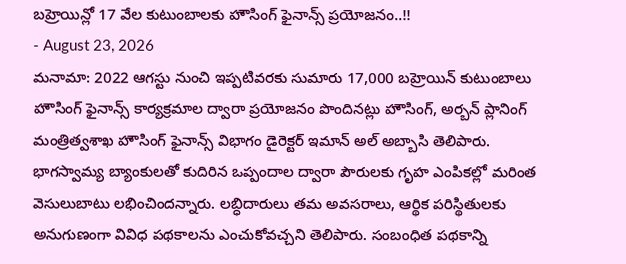బహ్రెయిన్లో 17 వేల కుటుంబాలకు హౌసింగ్ ఫైనాన్స్ ప్రయోజనం..!!
- August 23, 2026
మనామా: 2022 ఆగస్టు నుంచి ఇప్పటివరకు సుమారు 17,000 బహ్రెయిన్ కుటుంబాలు హౌసింగ్ ఫైనాన్స్ కార్యక్రమాల ద్వారా ప్రయోజనం పొందినట్లు హౌసింగ్, అర్బన్ ప్లానింగ్ మంత్రిత్వశాఖ హౌసింగ్ ఫైనాన్స్ విభాగం డైరెక్టర్ ఇమాన్ అల్ అబ్బాసి తెలిపారు. భాగస్వామ్య బ్యాంకులతో కుదిరిన ఒప్పందాల ద్వారా పౌరులకు గృహ ఎంపికల్లో మరింత వెసులుబాటు లభించిందన్నారు. లబ్ధిదారులు తమ అవసరాలు, ఆర్థిక పరిస్థితులకు అనుగుణంగా వివిధ పథకాలను ఎంచుకోవచ్చని తెలిపారు. సంబంధిత పథకాన్ని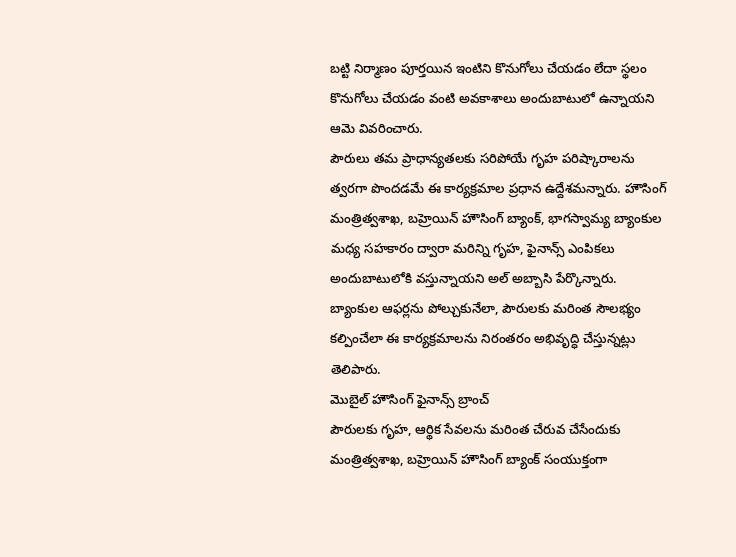బట్టి నిర్మాణం పూర్తయిన ఇంటిని కొనుగోలు చేయడం లేదా స్థలం కొనుగోలు చేయడం వంటి అవకాశాలు అందుబాటులో ఉన్నాయని ఆమె వివరించారు.
పౌరులు తమ ప్రాధాన్యతలకు సరిపోయే గృహ పరిష్కారాలను త్వరగా పొందడమే ఈ కార్యక్రమాల ప్రధాన ఉద్దేశమన్నారు. హౌసింగ్ మంత్రిత్వశాఖ, బహ్రెయిన్ హౌసింగ్ బ్యాంక్, భాగస్వామ్య బ్యాంకుల మధ్య సహకారం ద్వారా మరిన్ని గృహ, ఫైనాన్స్ ఎంపికలు అందుబాటులోకి వస్తున్నాయని అల్ అబ్బాసి పేర్కొన్నారు. బ్యాంకుల ఆఫర్లను పోల్చుకునేలా, పౌరులకు మరింత సౌలభ్యం కల్పించేలా ఈ కార్యక్రమాలను నిరంతరం అభివృద్ధి చేస్తున్నట్లు తెలిపారు.
మొబైల్ హౌసింగ్ ఫైనాన్స్ బ్రాంచ్
పౌరులకు గృహ, ఆర్థిక సేవలను మరింత చేరువ చేసేందుకు మంత్రిత్వశాఖ, బహ్రెయిన్ హౌసింగ్ బ్యాంక్ సంయుక్తంగా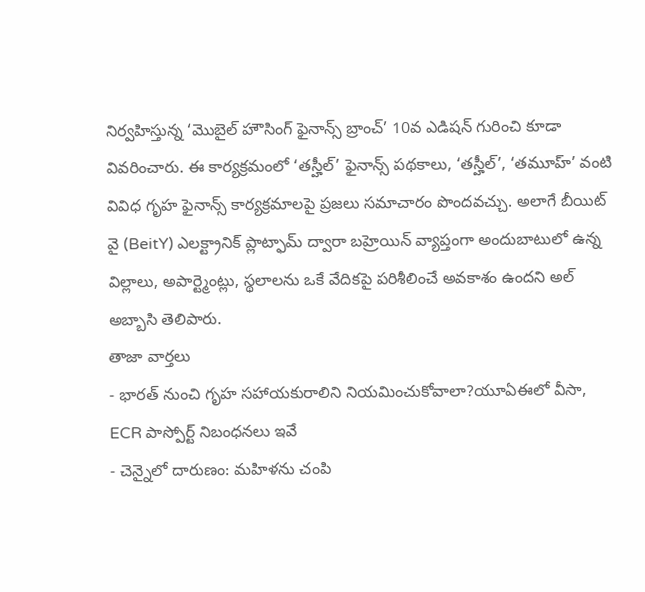నిర్వహిస్తున్న ‘మొబైల్ హౌసింగ్ ఫైనాన్స్ బ్రాంచ్’ 10వ ఎడిషన్ గురించి కూడా వివరించారు. ఈ కార్యక్రమంలో ‘తస్హీల్’ ఫైనాన్స్ పథకాలు, ‘తస్హీల్’, ‘తమూహ్’ వంటి వివిధ గృహ ఫైనాన్స్ కార్యక్రమాలపై ప్రజలు సమాచారం పొందవచ్చు. అలాగే బీయిట్ వై (BeitY) ఎలక్ట్రానిక్ ప్లాట్ఫామ్ ద్వారా బహ్రెయిన్ వ్యాప్తంగా అందుబాటులో ఉన్న విల్లాలు, అపార్ట్మెంట్లు, స్థలాలను ఒకే వేదికపై పరిశీలించే అవకాశం ఉందని అల్ అబ్బాసి తెలిపారు.
తాజా వార్తలు
- భారత్ నుంచి గృహ సహాయకురాలిని నియమించుకోవాలా?యూఏఈలో వీసా, ECR పాస్పోర్ట్ నిబంధనలు ఇవే
- చెన్నైలో దారుణం: మహిళను చంపి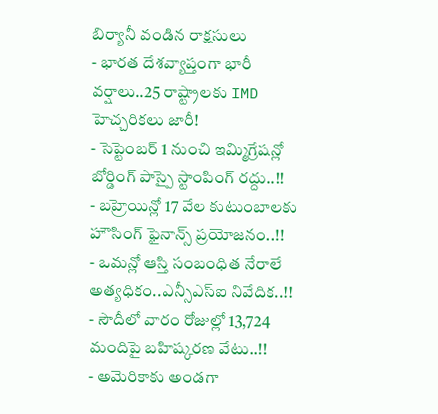బిర్యానీ వండిన రాక్షసులు
- భారత దేశవ్యాప్తంగా భారీ వర్షాలు..25 రాష్ట్రాలకు IMD హెచ్చరికలు జారీ!
- సెప్టెంబర్ 1 నుంచి ఇమ్మిగ్రేషన్లో బోర్డింగ్ పాస్పై స్టాంపింగ్ రద్దు..!!
- బహ్రెయిన్లో 17 వేల కుటుంబాలకు హౌసింగ్ ఫైనాన్స్ ప్రయోజనం..!!
- ఒమన్లో ఆస్తి సంబంధిత నేరాలే అత్యధికం..ఎన్సీఎస్ఐ నివేదిక..!!
- సౌదీలో వారం రోజుల్లో 13,724 మందిపై బహిష్కరణ వేటు..!!
- అమెరికాకు అండగా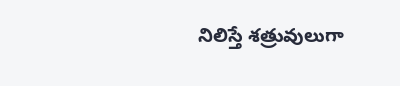నిలిస్తే శత్రువులుగా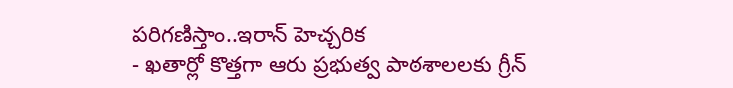పరిగణిస్తాం..ఇరాన్ హెచ్చరిక
- ఖతార్లో కొత్తగా ఆరు ప్రభుత్వ పాఠశాలలకు గ్రీన్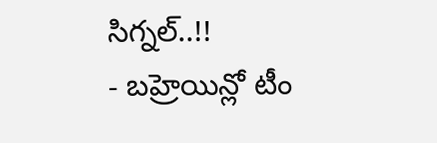సిగ్నల్..!!
- బహ్రెయిన్లో టీం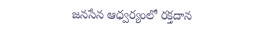జనసేన ఆధ్వర్యంలో రక్తదాన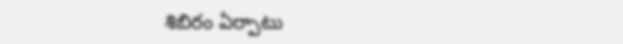శిబిరం ఏర్పాటు